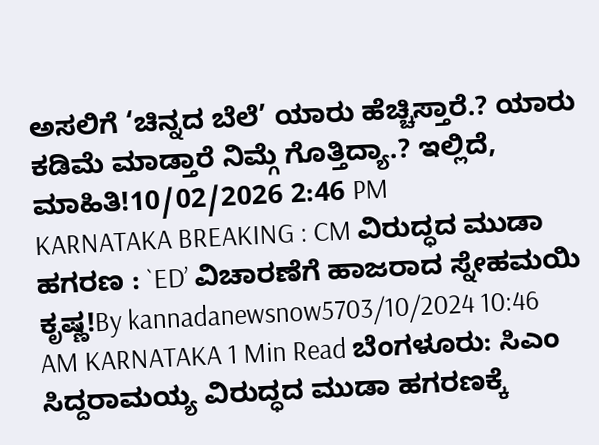ಅಸಲಿಗೆ ‘ಚಿನ್ನದ ಬೆಲೆ’ ಯಾರು ಹೆಚ್ಚಿಸ್ತಾರೆ.? ಯಾರು ಕಡಿಮೆ ಮಾಡ್ತಾರೆ ನಿಮ್ಗೆ ಗೊತ್ತಿದ್ಯಾ.? ಇಲ್ಲಿದೆ, ಮಾಹಿತಿ!10/02/2026 2:46 PM
KARNATAKA BREAKING : CM ವಿರುದ್ಧದ ಮುಡಾ ಹಗರಣ : `ED’ ವಿಚಾರಣೆಗೆ ಹಾಜರಾದ ಸ್ನೇಹಮಯಿ ಕೃಷ್ಣ!By kannadanewsnow5703/10/2024 10:46 AM KARNATAKA 1 Min Read ಬೆಂಗಳೂರು: ಸಿಎಂ ಸಿದ್ದರಾಮಯ್ಯ ವಿರುದ್ಧದ ಮುಡಾ ಹಗರಣಕ್ಕೆ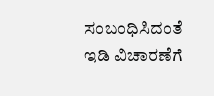ಸಂಬಂಧಿಸಿದಂತೆ ಇಡಿ ವಿಚಾರಣೆಗೆ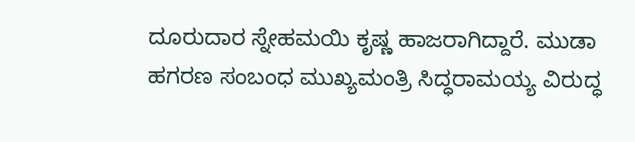ದೂರುದಾರ ಸ್ನೇಹಮಯಿ ಕೃಷ್ಣ ಹಾಜರಾಗಿದ್ದಾರೆ. ಮುಡಾ ಹಗರಣ ಸಂಬಂಧ ಮುಖ್ಯಮಂತ್ರಿ ಸಿದ್ಧರಾಮಯ್ಯ ವಿರುದ್ಧ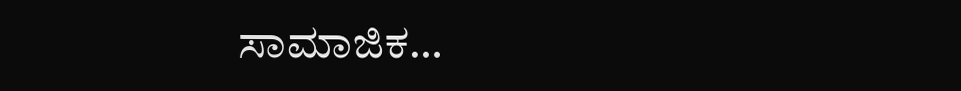ಸಾಮಾಜಿಕ…